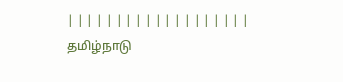| | | | | | | | | | | | | | | | | | |
தமிழ்நாடு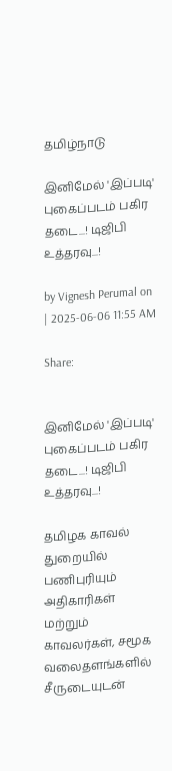தமிழ்நாடு

இனிமேல் 'இப்படி' புகைப்படம் பகிர தடை...! டிஜிபி உத்தரவு...!

by Vignesh Perumal on | 2025-06-06 11:55 AM

Share:


இனிமேல் 'இப்படி' புகைப்படம் பகிர தடை...! டிஜிபி உத்தரவு...!

தமிழக காவல் துறையில் பணிபுரியும் அதிகாரிகள் மற்றும் காவலர்கள், சமூக வலைதளங்களில் சீருடையுடன்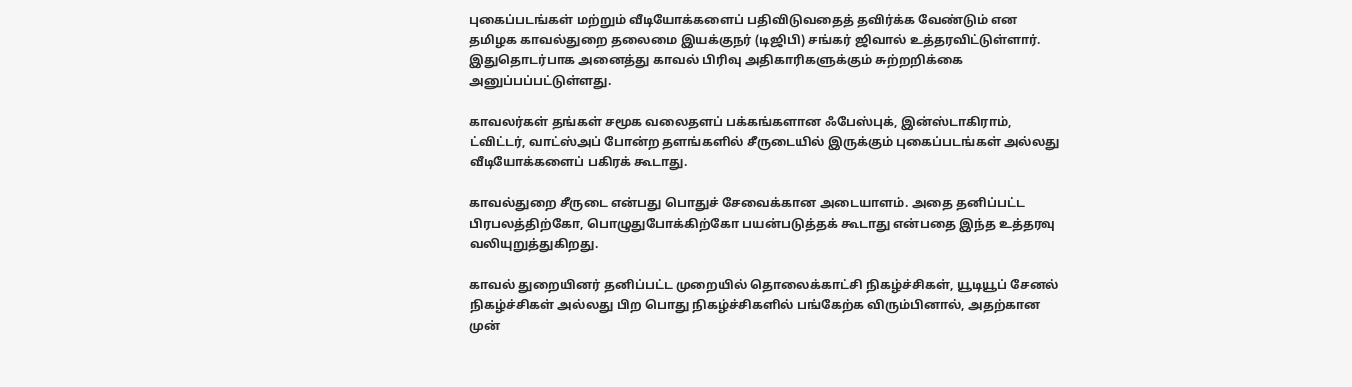புகைப்படங்கள் மற்றும் வீடியோக்களைப் பதிவிடுவதைத் தவிர்க்க வேண்டும் என தமிழக காவல்துறை தலைமை இயக்குநர் (டிஜிபி) சங்கர் ஜிவால் உத்தரவிட்டுள்ளார். இதுதொடர்பாக அனைத்து காவல் பிரிவு அதிகாரிகளுக்கும் சுற்றறிக்கை அனுப்பப்பட்டுள்ளது.

காவலர்கள் தங்கள் சமூக வலைதளப் பக்கங்களான ஃபேஸ்புக், இன்ஸ்டாகிராம், ட்விட்டர், வாட்ஸ்அப் போன்ற தளங்களில் சீருடையில் இருக்கும் புகைப்படங்கள் அல்லது வீடியோக்களைப் பகிரக் கூடாது.

காவல்துறை சீருடை என்பது பொதுச் சேவைக்கான அடையாளம். அதை தனிப்பட்ட பிரபலத்திற்கோ, பொழுதுபோக்கிற்கோ பயன்படுத்தக் கூடாது என்பதை இந்த உத்தரவு வலியுறுத்துகிறது.

காவல் துறையினர் தனிப்பட்ட முறையில் தொலைக்காட்சி நிகழ்ச்சிகள், யூடியூப் சேனல் நிகழ்ச்சிகள் அல்லது பிற பொது நிகழ்ச்சிகளில் பங்கேற்க விரும்பினால், அதற்கான முன்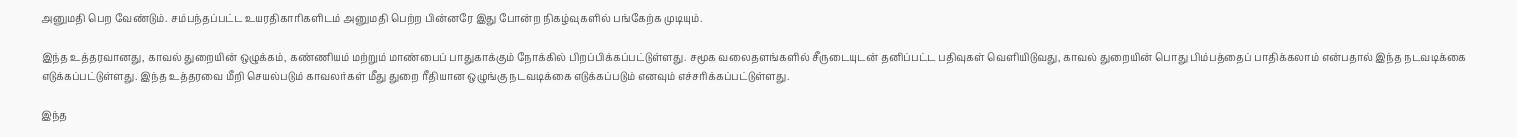அனுமதி பெற வேண்டும். சம்பந்தப்பட்ட உயரதிகாரிகளிடம் அனுமதி பெற்ற பின்னரே இது போன்ற நிகழ்வுகளில் பங்கேற்க முடியும்.

இந்த உத்தரவானது, காவல் துறையின் ஒழுக்கம், கண்ணியம் மற்றும் மாண்பைப் பாதுகாக்கும் நோக்கில் பிறப்பிக்கப்பட்டுள்ளது. சமூக வலைதளங்களில் சீருடையுடன் தனிப்பட்ட பதிவுகள் வெளியிடுவது, காவல் துறையின் பொது பிம்பத்தைப் பாதிக்கலாம் என்பதால் இந்த நடவடிக்கை எடுக்கப்பட்டுள்ளது. இந்த உத்தரவை மீறி செயல்படும் காவலர்கள் மீது துறை ரீதியான ஒழுங்கு நடவடிக்கை எடுக்கப்படும் எனவும் எச்சரிக்கப்பட்டுள்ளது.

இந்த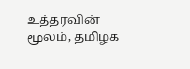உத்தரவின் மூலம், தமிழக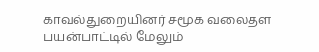காவல்துறையினர் சமூக வலைதள பயன்பாட்டில் மேலும்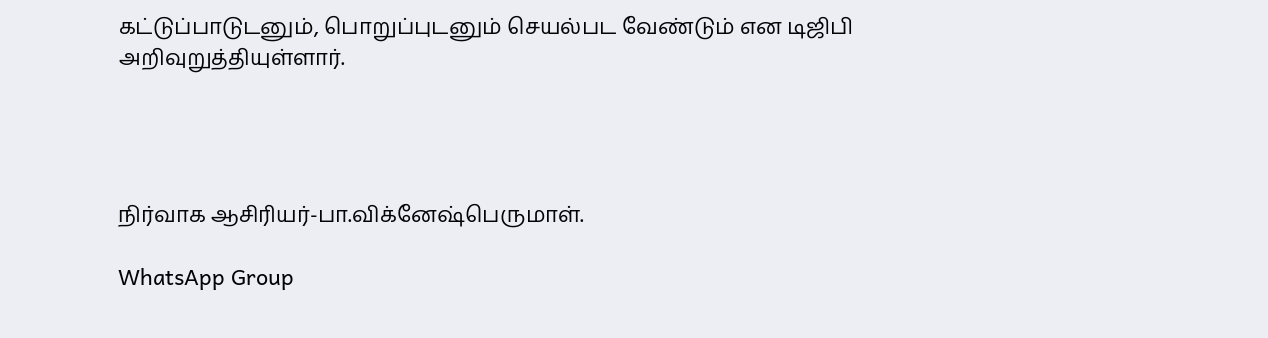கட்டுப்பாடுடனும், பொறுப்புடனும் செயல்பட வேண்டும் என டிஜிபி அறிவுறுத்தியுள்ளார்.




நிர்வாக ஆசிரியர்-பா.விக்னேஷ்பெருமாள்.

WhatsApp Group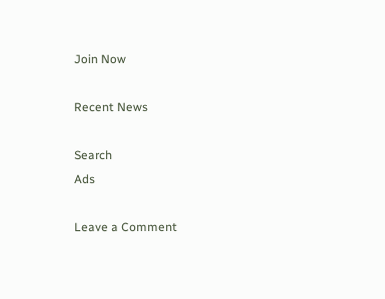Join Now

Recent News

Search
Ads

Leave a Comment